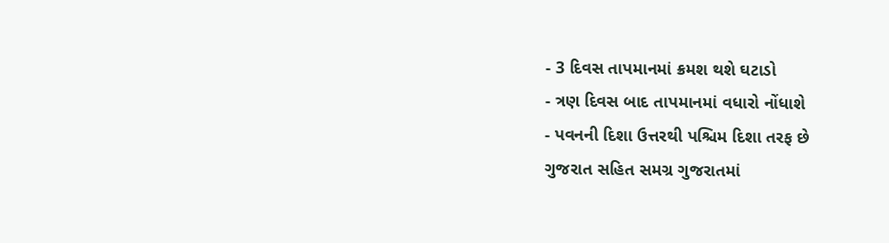- 3 દિવસ તાપમાનમાં ક્રમશ થશે ઘટાડો
- ત્રણ દિવસ બાદ તાપમાનમાં વધારો નોંધાશે
- પવનની દિશા ઉત્તરથી પશ્ચિમ દિશા તરફ છે
ગુજરાત સહિત સમગ્ર ગુજરાતમાં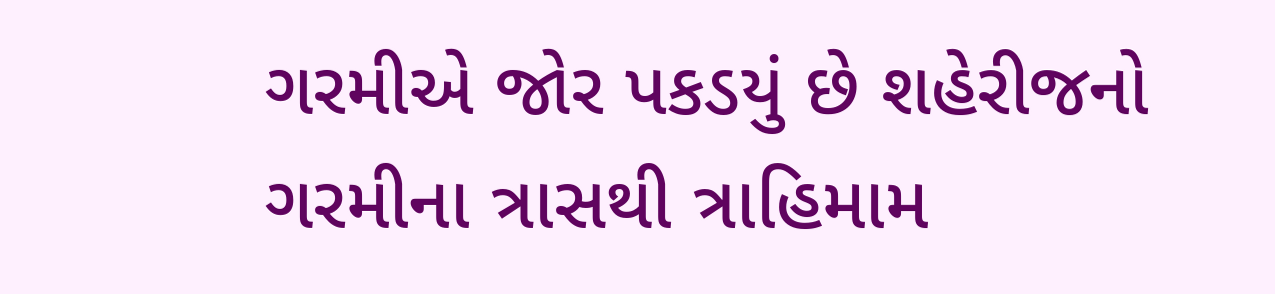ગરમીએ જોર પકડયું છે શહેરીજનો ગરમીના ત્રાસથી ત્રાહિમામ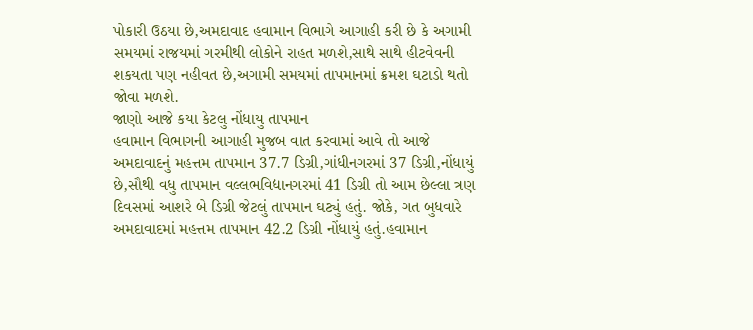પોકારી ઉઠયા છે,અમદાવાદ હવામાન વિભાગે આગાહી કરી છે કે અગામી સમયમાં રાજયમાં ગરમીથી લોકોને રાહત મળશે,સાથે સાથે હીટવેવની શકયતા પણ નહીવત છે,અગામી સમયમાં તાપમાનમાં ક્રમશ ઘટાડો થતો જોવા મળશે.
જાણો આજે કયા કેટલુ નોંધાયુ તાપમાન
હવામાન વિભાગની આગાહી મુજબ વાત કરવામાં આવે તો આજે અમદાવાદનું મહત્તમ તાપમાન 37.7 ડિગ્રી,ગાંધીનગરમાં 37 ડિગ્રી,નોંધાયું છે,સૌથી વધુ તાપમાન વલ્લભવિદ્યાનગરમાં 41 ડિગ્રી તો આમ છેલ્લા ત્રણ દિવસમાં આશરે બે ડિગ્રી જેટલું તાપમાન ઘટ્યું હતું. જોકે, ગત બુધવારે અમદાવાદમાં મહત્તમ તાપમાન 42.2 ડિગ્રી નોંધાયું હતું.હવામાન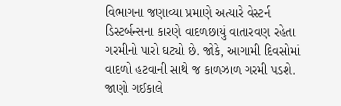વિભાગના જણાવ્યા પ્રમાણે અત્યારે વેસ્ટર્ન ડિસ્ટર્બન્સના કારણે વાદળછાયું વાતારવણ રહેતા ગરમીનો પારો ઘટ્યો છે. જોકે, આગામી દિવસોમાં વાદળો હટવાની સાથે જ કાળઝાળ ગરમી પડશે.
જાણો ગઈકાલે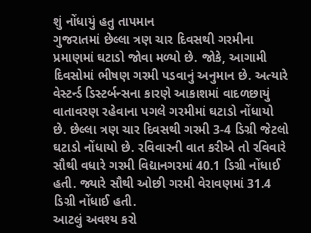શું નોંધાયું હતુ તાપમાન
ગુજરાતમાં છેલ્લા ત્રણ ચાર દિવસથી ગરમીના પ્રમાણમાં ઘટાડો જોવા મળ્યો છે. જોકે, આગામી દિવસોમાં ભીષણ ગરમી પડવાનું અનુમાન છે. અત્યારે વેસ્ટર્ન્ડ ડિસ્ટર્બન્સના કારણે આકાશમાં વાદળછાયું વાતાવરણ રહેવાના પગલે ગરમીમાં ઘટાડો નોંધાયો છે. છેલ્લા ત્રણ ચાર દિવસથી ગરમી 3-4 ડિગ્રી જેટલો ઘટાડો નોંધાયો છે. રવિવારની વાત કરીએ તો રવિવારે સૌથી વધારે ગરમી વિદ્યાનગરમાં 40.1 ડિગ્રી નોંધાઈ હતી. જ્યારે સૌથી ઓછી ગરમી વેરાવણમાં 31.4 ડિગ્રી નોંધાઈ હતી.
આટલું અવશ્ય કરો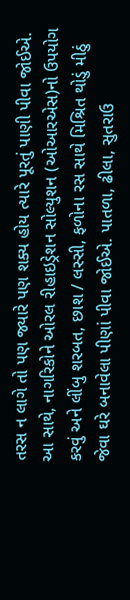તરસ ન લાગે તો પણ જ્યારે પણ શક્ય હોય ત્યારે પૂરતું પાણી પીવા જોઈએ. આ સાથે, નાગરિકોને ઓરલ રીહાઇડ્રેશન સોલ્યુશન (ઓઆરએસ)નો ઉપયોગ કરવું અને લીંબુ શરબત, છાશ / લસ્સી, ફળોના રસ સાથે મિશ્રિત થોડું મીઠું જેવા ઘરે બનાવેલા પીણાં પીવા જોઈએ. પાતળા, ઢીલા, સુતરાઉ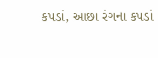કપડાં, આછા રંગના કપડાં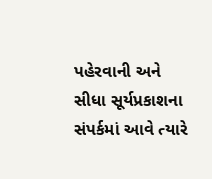પહેરવાની અને સીધા સૂર્યપ્રકાશના સંપર્કમાં આવે ત્યારે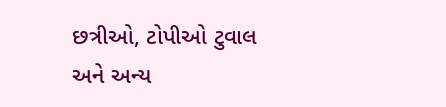છત્રીઓ, ટોપીઓ ટુવાલ અને અન્ય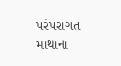પરંપરાગત માથાના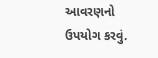આવરણનો ઉપયોગ કરવું.